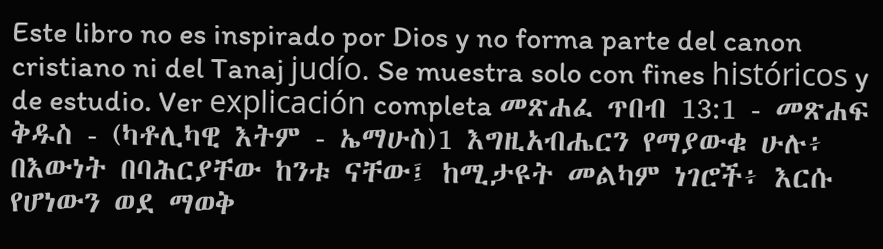Este libro no es inspirado por Dios y no forma parte del canon cristiano ni del Tanaj judío. Se muestra solo con fines históricos y de estudio. Ver explicación completa መጽሐፈ ጥበብ 13:1 - መጽሐፍ ቅዱስ - (ካቶሊካዊ እትም - ኤማሁስ)1 እግዚአብሔርን የማያውቁ ሁሉ፥ በእውነት በባሕርያቸው ከንቱ ናቸው፤ ከሚታዩት መልካም ነገሮች፥ እርሱ የሆነውን ወደ ማወቅ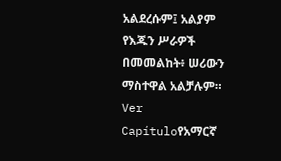አልደረሱም፤ አልያም የእጁን ሥራዎች በመመልከት፥ ሠሪውን ማስተዋል አልቻሉም። Ver Capítuloየአማርኛ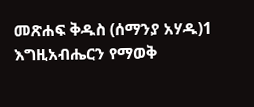መጽሐፍ ቅዱስ (ሰማንያ አሃዱ)1 እግዚአብሔርን የማወቅ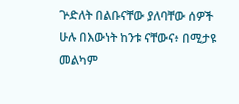ጕድለት በልቡናቸው ያለባቸው ሰዎች ሁሉ በእውነት ከንቱ ናቸውና፥ በሚታዩ መልካም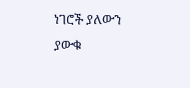ነገሮች ያለውን ያውቁ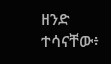ዘንድ ተሳናቸው፥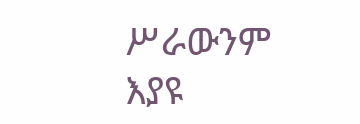ሥራውንም እያዩ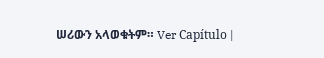ሠሪውን አላወቁትም። Ver Capítulo |